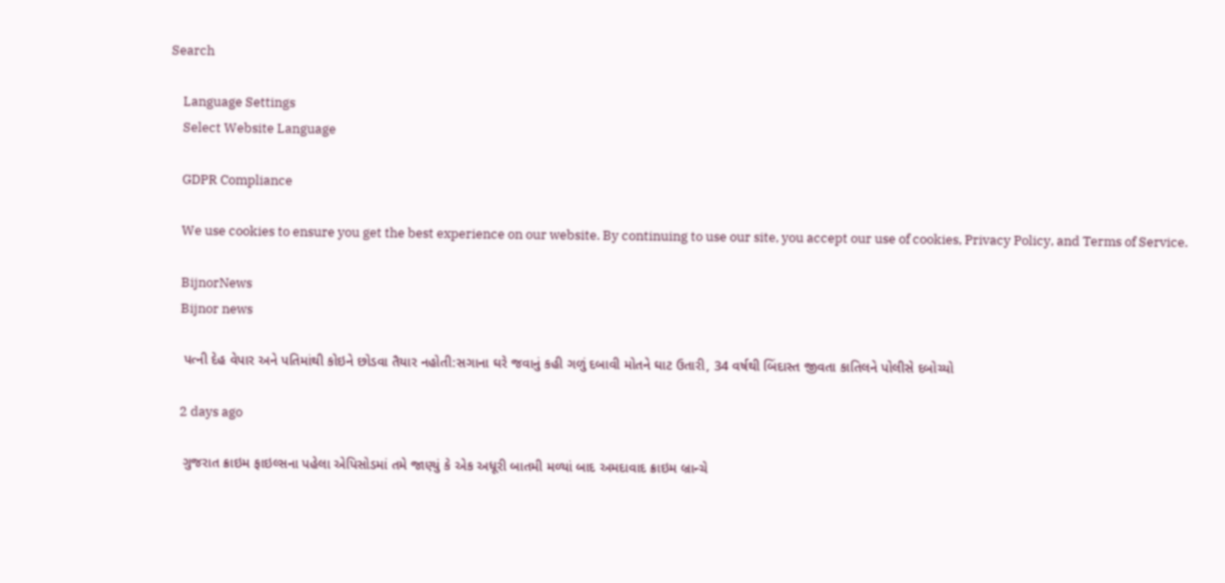Search

    Language Settings
    Select Website Language

    GDPR Compliance

    We use cookies to ensure you get the best experience on our website. By continuing to use our site, you accept our use of cookies, Privacy Policy, and Terms of Service.

    BijnorNews
    Bijnor news

    પત્ની દેહ વેપાર અને પતિમાંથી કોઇને છોડવા તૈયાર નહોતી:સગાના ઘરે જવાનું કહી ગળું દબાવી મોતને ઘાટ ઉતારી, 34 વર્ષથી બિંદાસ્ત જીવતા કાતિલને પોલીસે દબોચ્યો

    2 days ago

    ગુજરાત ક્રાઇમ ફાઇલ્સના પહેલા એપિસોડમાં તમે જાણ્યું કે એક અધૂરી બાતમી મળ્યાં બાદ અમદાવાદ ક્રાઇમ બ્રાન્ચે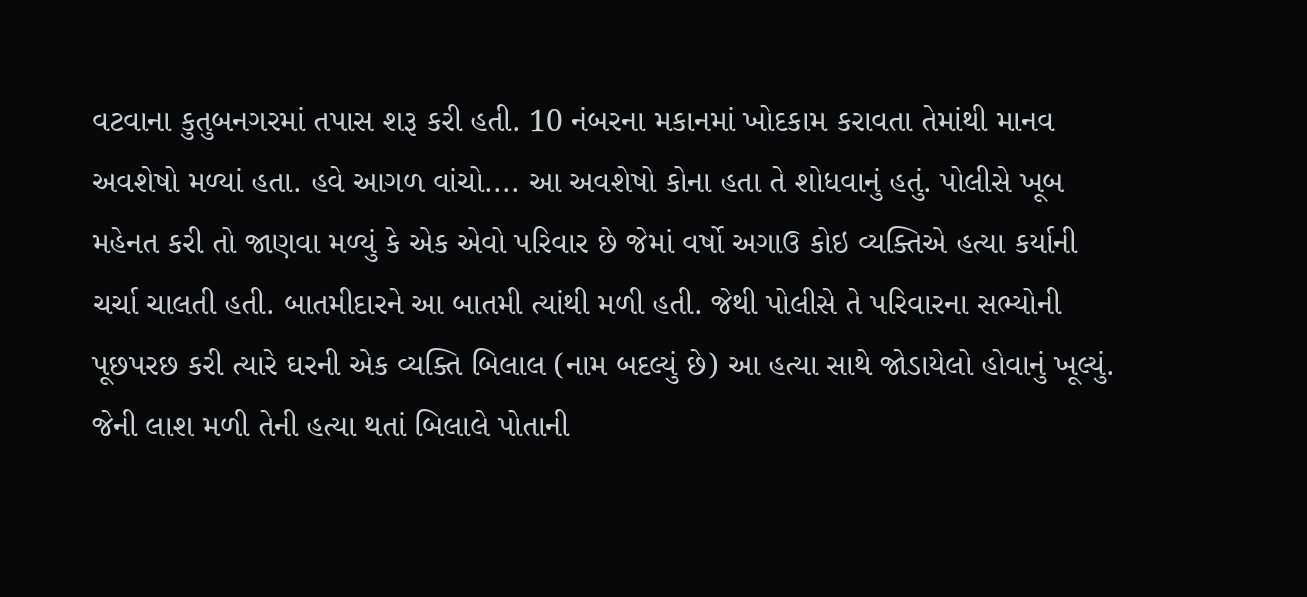વટવાના કુતુબનગરમાં તપાસ શરૂ કરી હતી. 10 નંબરના મકાનમાં ખોદકામ કરાવતા તેમાંથી માનવ અવશેષો મળ્યાં હતા. હવે આગળ વાંચો.... આ અવશેષો કોના હતા તે શોધવાનું હતું. પોલીસે ખૂબ મહેનત કરી તો જાણવા મળ્યું કે એક એવો પરિવાર છે જેમાં વર્ષો અગાઉ કોઇ વ્યક્તિએ હત્યા કર્યાની ચર્ચા ચાલતી હતી. બાતમીદારને આ બાતમી ત્યાંથી મળી હતી. જેથી પોલીસે તે પરિવારના સભ્યોની પૂછપરછ કરી ત્યારે ઘરની એક વ્યક્તિ બિલાલ (નામ બદલ્યું છે) આ હત્યા સાથે જોડાયેલો હોવાનું ખૂલ્યું. જેની લાશ મળી તેની હત્યા થતાં બિલાલે પોતાની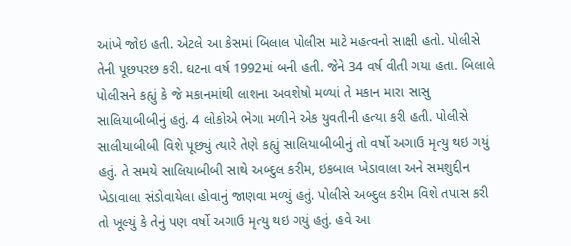આંખે જોઇ હતી. એટલે આ કેસમાં બિલાલ પોલીસ માટે મહત્વનો સાક્ષી હતો. પોલીસે તેની પૂછપરછ કરી. ઘટના વર્ષ 1992માં બની હતી. જેને 34 વર્ષ વીતી ગયા હતા. બિલાલે પોલીસને કહ્યું કે જે મકાનમાંથી લાશના અવશેષો મળ્યાં તે મકાન મારા સાસુ સાલિયાબીબીનું હતું. 4 લોકોએ ભેગા મળીને એક યુવતીની હત્યા કરી હતી. પોલીસે સાલીયાબીબી વિશે પૂછ્યું ત્યારે તેણે કહ્યું સાલિયાબીબીનું તો વર્ષો અગાઉ મૃત્યુ થઇ ગયું હતું. તે સમયે સાલિયાબીબી સાથે અબ્દુલ કરીમ, ઇકબાલ ખેડાવાલા અને સમશુદ્દીન ખેડાવાલા સંડોવાયેલા હોવાનું જાણવા મળ્યું હતું. પોલીસે અબ્દુલ કરીમ વિશે તપાસ કરી તો ખૂલ્યું કે તેનું પણ વર્ષો અગાઉ મૃત્યુ થઇ ગયું હતું. હવે આ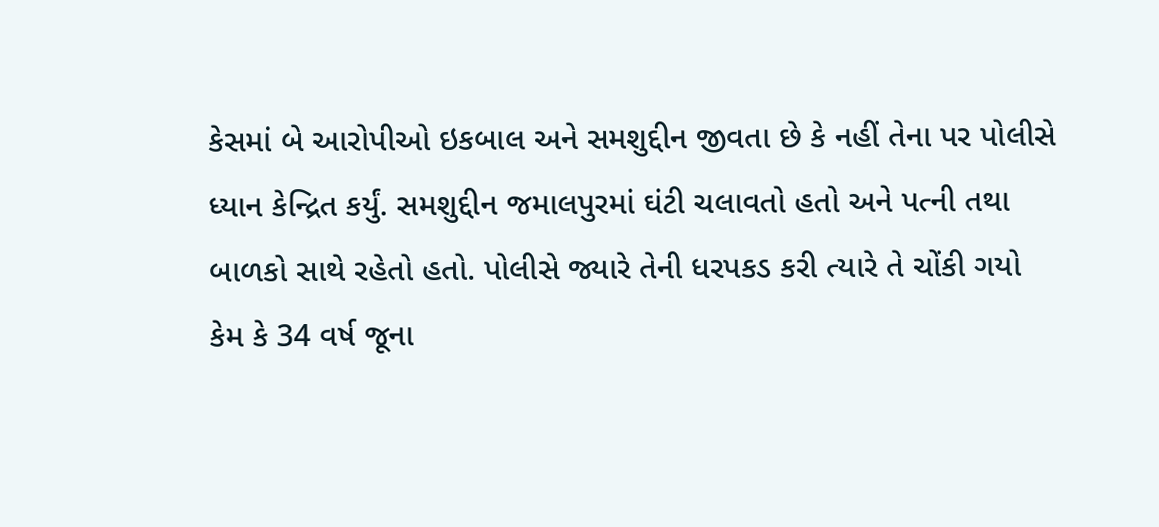કેસમાં બે આરોપીઓ ઇકબાલ અને સમશુદ્દીન જીવતા છે કે નહીં તેના પર પોલીસે ધ્યાન કેન્દ્રિત કર્યું. સમશુદ્દીન જમાલપુરમાં ઘંટી ચલાવતો હતો અને પત્ની તથા બાળકો સાથે રહેતો હતો. પોલીસે જ્યારે તેની ધરપકડ કરી ત્યારે તે ચોંકી ગયો કેમ કે 34 વર્ષ જૂના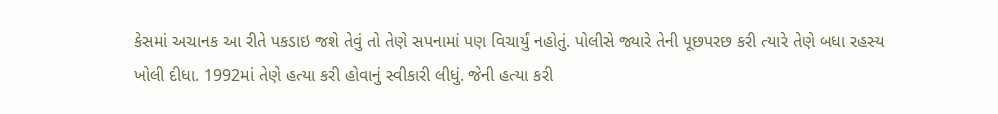કેસમાં અચાનક આ રીતે પકડાઇ જશે તેવું તો તેણે સપનામાં પણ વિચાર્યું નહોતું. પોલીસે જ્યારે તેની પૂછપરછ કરી ત્યારે તેણે બધા રહસ્ય ખોલી દીધા. 1992માં તેણે હત્યા કરી હોવાનું સ્વીકારી લીધું. જેની હત્યા કરી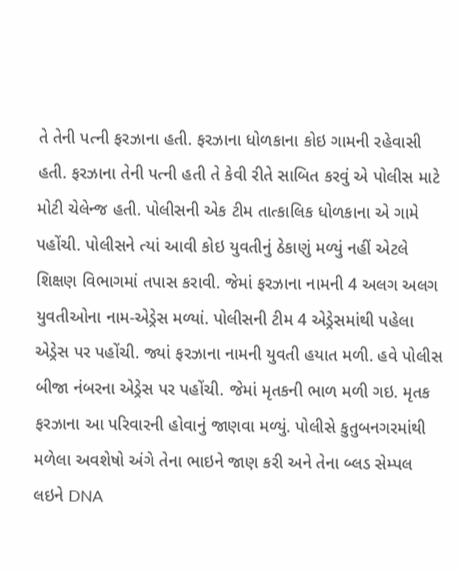તે તેની પત્ની ફરઝાના હતી. ફરઝાના ધોળકાના કોઇ ગામની રહેવાસી હતી. ફરઝાના તેની પત્ની હતી તે કેવી રીતે સાબિત કરવું એ પોલીસ માટે મોટી ચેલેન્જ હતી. પોલીસની એક ટીમ તાત્કાલિક ધોળકાના એ ગામે પહોંચી. પોલીસને ત્યાં આવી કોઇ યુવતીનું ઠેકાણું મળ્યું નહીં એટલે શિક્ષણ વિભાગમાં તપાસ કરાવી. જેમાં ફરઝાના નામની 4 અલગ અલગ યુવતીઓના નામ-એડ્રેસ મળ્યાં. પોલીસની ટીમ 4 એડ્રેસમાંથી પહેલા એડ્રેસ પર પહોંચી. જ્યાં ફરઝાના નામની યુવતી હયાત મળી. હવે પોલીસ બીજા નંબરના એડ્રેસ પર પહોંચી. જેમાં મૃતકની ભાળ મળી ગઇ. મૃતક ફરઝાના આ પરિવારની હોવાનું જાણવા મળ્યું. પોલીસે કુતુબનગરમાંથી મળેલા અવશેષો અંગે તેના ભાઇને જાણ કરી અને તેના બ્લડ સેમ્પલ લઇને DNA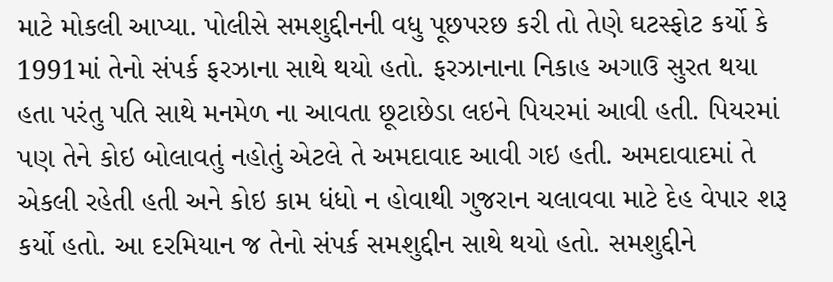માટે મોકલી આપ્યા. પોલીસે સમશુદ્દીનની વધુ પૂછપરછ કરી તો તેણે ઘટસ્ફોટ કર્યો કે 1991માં તેનો સંપર્ક ફરઝાના સાથે થયો હતો. ફરઝાનાના નિકાહ અગાઉ સુરત થયા હતા પરંતુ પતિ સાથે મનમેળ ના આવતા છૂટાછેડા લઇને પિયરમાં આવી હતી. પિયરમાં પણ તેને કોઇ બોલાવતું નહોતું એટલે તે અમદાવાદ આવી ગઇ હતી. અમદાવાદમાં તે એકલી રહેતી હતી અને કોઇ કામ ધંધો ન હોવાથી ગુજરાન ચલાવવા માટે દેહ વેપાર શરૂ કર્યો હતો. આ દરમિયાન જ તેનો સંપર્ક સમશુદ્દીન સાથે થયો હતો. સમશુદ્દીને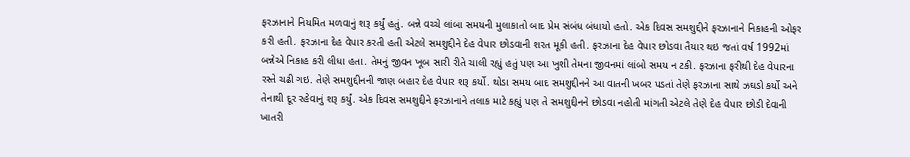ફરઝાનાને નિયમિત મળવાનું શરૂ કર્યું હતું. બન્ને વચ્ચે લાંબા સમયની મુલાકાતો બાદ પ્રેમ સંબંધ બંધાયો હતો. એક દિવસ સમશુદ્દીને ફરઝાનાને નિકાહની ઓફર કરી હતી. ફરઝાના દેહ વેપાર કરતી હતી એટલે સમશુદ્દીને દેહ વેપાર છોડવાની શરત મૂકી હતી. ફરઝાના દેહ વેપાર છોડવા તૈયાર થઇ જતાં વર્ષ 1992માં બન્નેએ નિકાહ કરી લીધા હતા. તેમનું જીવન ખૂબ સારી રીતે ચાલી રહ્યું હતું પણ આ ખુશી તેમના જીવનમાં લાંબો સમય ન ટકી. ફરઝાના ફરીથી દેહ વેપારના રસ્તે ચઢી ગઇ. તેણે સમશુદ્દીનની જાણ બહાર દેહ વેપાર શરૂ કર્યો. થોડા સમય બાદ સમશુદ્દીનને આ વાતની ખબર પડતાં તેણે ફરઝાના સાથે ઝઘડો કર્યો અને તેનાથી દૂર રહેવાનું શરૂ કર્યું. એક દિવસ સમશુદ્દીને ફરઝાનાને તલાક માટે કહ્યું પણ તે સમશુદ્દીનને છોડવા નહોતી માંગતી એટલે તેણે દેહ વેપાર છોડી દેવાની ખાતરી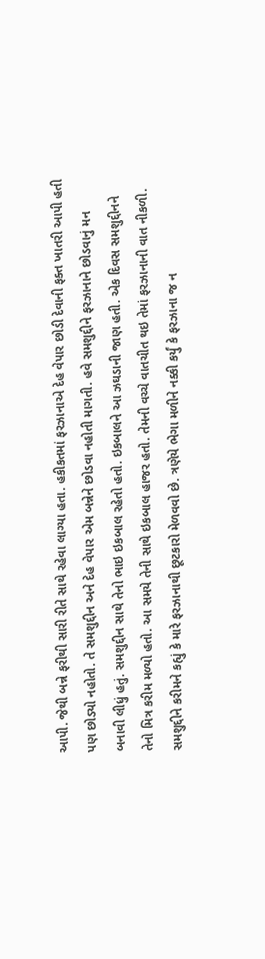આપી. જેથી બન્ને ફરીથી સારી રીતે સાથે રહેવા લાગ્યા હતા. હકીકતમાં ફરઝાનાએ દેહ વેપાર છોડી દેવાની ફક્ત ખાતરી આપી હતી પણ છોડ્યો નહોતો. તે સમશુદ્દીન અને દેહ વેપાર એમ બન્નેને છોડવા નહોતી માગતી. હવે સમશુદ્દીને ફરઝાનાને છોડવાનું મન બનાવી લીધું હતું. સમશુદ્દીન સાથે તેનો ભાઇ ઇકબાલ રહેતો હતો. ઇકબાલને આ ઝઘડાની જાણ હતી. એક દિવસ સમશુદ્દીનને તેનો મિત્ર કરીમ મળ્યો હતો. આ સમયે તેની સાથે ઇકબાલ હાજર હતો. તેમની વચ્ચે વાતચીત થઇ તેમાં ફરઝાનાની વાત નીકળી. સમશુદ્દીને કરીમને કહ્યું કે મારે ફરઝાનાથી છૂટકારો મેળવવો છે. ત્રણેયે ભેગા મળીને નક્કી કર્યું કે ફરઝાના જ ન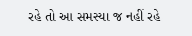રહે તો આ સમસ્યા જ નહીં રહે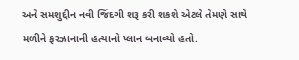અને સમશુદ્દીન નવી જિંદગી શરૂ કરી શકશે એટલે તેમણે સાથે મળીને ફરઝાનાની હત્યાનો પ્લાન બનાવ્યો હતો.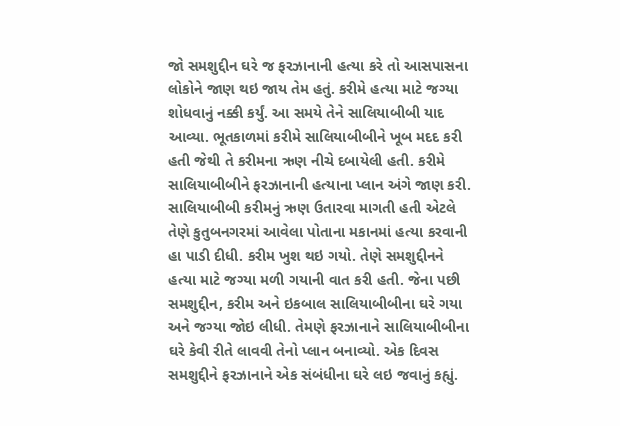જો સમશુદ્દીન ઘરે જ ફરઝાનાની હત્યા કરે તો આસપાસના લોકોને જાણ થઇ જાય તેમ હતું. કરીમે હત્યા માટે જગ્યા શોધવાનું નક્કી કર્યું. આ સમયે તેને સાલિયાબીબી યાદ આવ્યા. ભૂતકાળમાં કરીમે સાલિયાબીબીને ખૂબ મદદ કરી હતી જેથી તે કરીમના ઋણ નીચે દબાયેલી હતી. કરીમે સાલિયાબીબીને ફરઝાનાની હત્યાના પ્લાન અંગે જાણ કરી. સાલિયાબીબી કરીમનું ઋણ ઉતારવા માગતી હતી એટલે તેણે કુતુબનગરમાં આવેલા પોતાના મકાનમાં હત્યા કરવાની હા પાડી દીધી. કરીમ ખુશ થઇ ગયો. તેણે સમશુદ્દીનને હત્યા માટે જગ્યા મળી ગયાની વાત કરી હતી. જેના પછી સમશુદ્દીન, કરીમ અને ઇકબાલ સાલિયાબીબીના ઘરે ગયા અને જગ્યા જોઇ લીધી. તેમણે ફરઝાનાને સાલિયાબીબીના ઘરે કેવી રીતે લાવવી તેનો પ્લાન બનાવ્યો. એક દિવસ સમશુદ્દીને ફરઝાનાને એક સંબંધીના ઘરે લઇ જવાનું કહ્યું.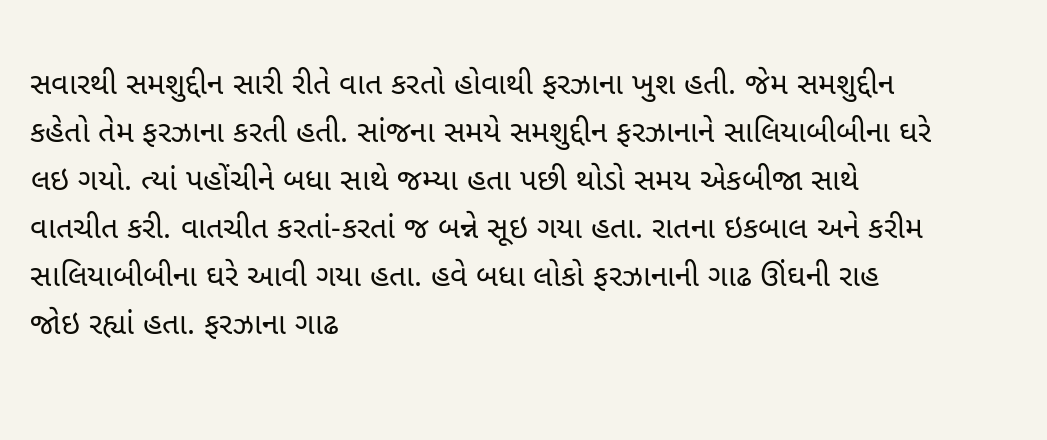સવારથી સમશુદ્દીન સારી રીતે વાત કરતો હોવાથી ફરઝાના ખુશ હતી. જેમ સમશુદ્દીન કહેતો તેમ ફરઝાના કરતી હતી. સાંજના સમયે સમશુદ્દીન ફરઝાનાને સાલિયાબીબીના ઘરે લઇ ગયો. ત્યાં પહોંચીને બધા સાથે જમ્યા હતા પછી થોડો સમય એકબીજા સાથે વાતચીત કરી. વાતચીત કરતાં-કરતાં જ બન્ને સૂઇ ગયા હતા. રાતના ઇકબાલ અને કરીમ સાલિયાબીબીના ઘરે આવી ગયા હતા. હવે બધા લોકો ફરઝાનાની ગાઢ ઊંઘની રાહ જોઇ રહ્યાં હતા. ફરઝાના ગાઢ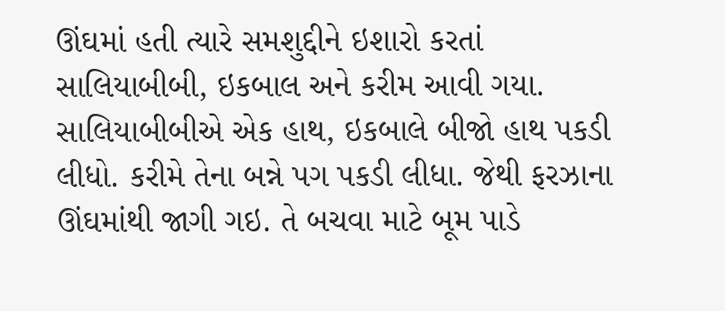ઊંઘમાં હતી ત્યારે સમશુદ્દીને ઇશારો કરતાં સાલિયાબીબી, ઇકબાલ અને કરીમ આવી ગયા. સાલિયાબીબીએ એક હાથ, ઇકબાલે બીજો હાથ પકડી લીધો. કરીમે તેના બન્ને પગ પકડી લીધા. જેથી ફરઝાના ઊંઘમાંથી જાગી ગઇ. તે બચવા માટે બૂમ પાડે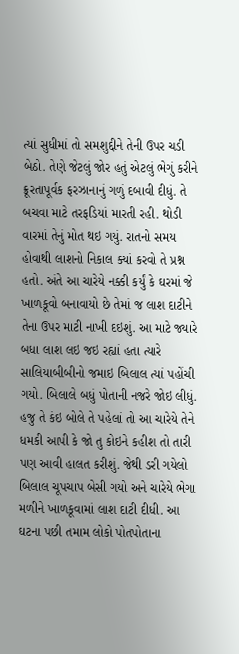ત્યાં સુધીમાં તો સમશુદ્દીને તેની ઉપર ચડી બેઠો. તેણે જેટલું જોર હતું એટલું ભેગું કરીને ક્રૂરતાપૂર્વક ફરઝાનાનું ગળું દબાવી દીધું. તે બચવા માટે તરફડિયાં મારતી રહી. થોડી વારમાં તેનું મોત થઇ ગયું. રાતનો સમય હોવાથી લાશનો નિકાલ ક્યાં કરવો તે પ્રશ્ન હતો. અંતે આ ચારેયે નક્કી કર્યું કે ઘરમાં જે ખાળકૂવો બનાવાયો છે તેમાં જ લાશ દાટીને તેના ઉપર માટી નાખી દઇશું. આ માટે જ્યારે બધા લાશ લઇ જઇ રહ્યાં હતા ત્યારે સાલિયાબીબીનો જમાઇ બિલાલ ત્યાં પહોંચી ગયો. બિલાલે બધું પોતાની નજરે જોઇ લીધું. હજુ તે કંઇ બોલે તે પહેલાં તો આ ચારેયે તેને ધમકી આપી કે જો તુ કોઇને કહીશ તો તારી પણ આવી હાલત કરીશું. જેથી ડરી ગયેલો બિલાલ ચૂપચાપ બેસી ગયો અને ચારેયે ભેગા મળીને ખાળકૂવામાં લાશ દાટી દીધી. આ ઘટના પછી તમામ લોકો પોતપોતાના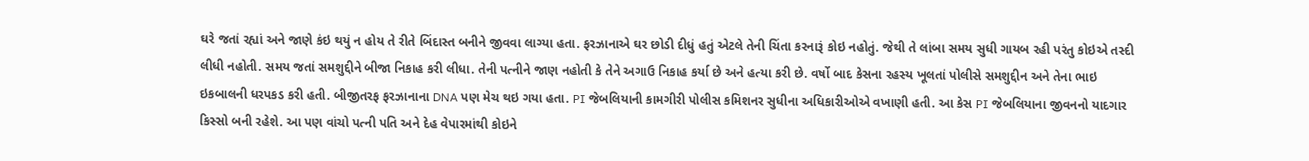ઘરે જતાં રહ્યાં અને જાણે કંઇ થયું ન હોય તે રીતે બિંદાસ્ત બનીને જીવવા લાગ્યા હતા. ફરઝાનાએ ઘર છોડી દીધું હતું એટલે તેની ચિંતા કરનારૂં કોઇ નહોતું. જેથી તે લાંબા સમય સુધી ગાયબ રહી પરંતુ કોઇએ તસ્દી લીધી નહોતી. સમય જતાં સમશુદ્દીને બીજા નિકાહ કરી લીધા. તેની પત્નીને જાણ નહોતી કે તેને અગાઉ નિકાહ કર્યા છે અને હત્યા કરી છે. વર્ષો બાદ કેસના રહસ્ય ખૂલતાં પોલીસે સમશુદ્દીન અને તેના ભાઇ ઇકબાલની ધરપકડ કરી હતી. બીજીતરફ ફરઝાનાના DNA પણ મેચ થઇ ગયા હતા. PI જેબલિયાની કામગીરી પોલીસ કમિશનર સુધીના અધિકારીઓએ વખાણી હતી. આ કેસ PI જેબલિયાના જીવનનો યાદગાર કિસ્સો બની રહેશે. આ પણ વાંચો પત્ની પતિ અને દેહ વેપારમાંથી કોઇને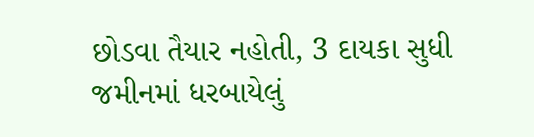છોડવા તૈયાર નહોતી, 3 દાયકા સુધી જમીનમાં ધરબાયેલું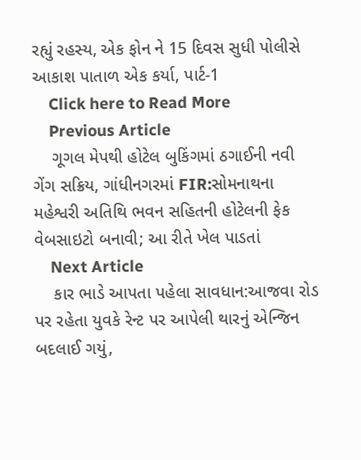રહ્યું રહસ્ય, એક ફોન ને 15 દિવસ સુધી પોલીસે આકાશ પાતાળ એક કર્યા, પાર્ટ-1
    Click here to Read More
    Previous Article
    ગૂગલ મેપથી હોટેલ બુકિંગમાં ઠગાઈની નવી ગેંગ સક્રિય, ગાંધીનગરમાં FIR:સોમનાથના મહેશ્વરી અતિથિ ભવન સહિતની હોટેલની ફેક વેબસાઇટો બનાવી; આ રીતે ખેલ પાડતાં
    Next Article
    કાર ભાડે આપતા પહેલા સાવધાન:આજવા રોડ પર રહેતા યુવકે રેન્ટ પર આપેલી થારનું એન્જિન બદલાઈ ગયું,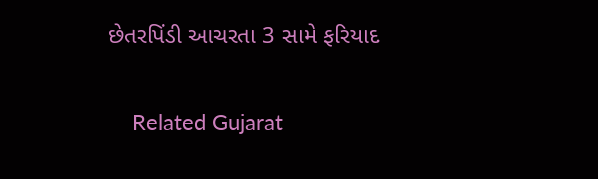છેતરપિંડી આચરતા 3 સામે ફરિયાદ

    Related Gujarat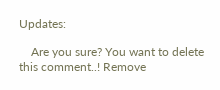Updates:

    Are you sure? You want to delete this comment..! Remove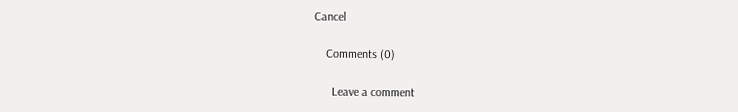Cancel

    Comments (0)

      Leave a comment